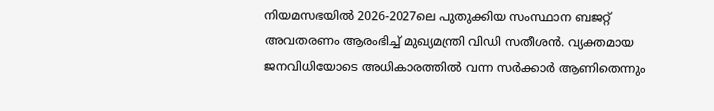നിയമസഭയിൽ 2026-2027ലെ പുതുക്കിയ സംസ്ഥാന ബജറ്റ് അവതരണം ആരംഭിച്ച് മുഖ്യമന്ത്രി വിഡി സതീശൻ. വ്യക്തമായ ജനവിധിയോടെ അധികാരത്തിൽ വന്ന സർക്കാർ ആണിതെന്നും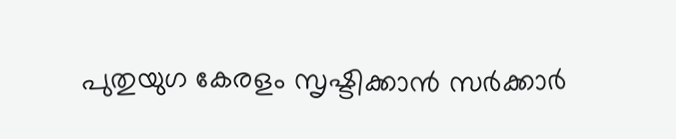പുതുയുഗ കേരളം സൃഷ്ടിക്കാൻ സർക്കാർ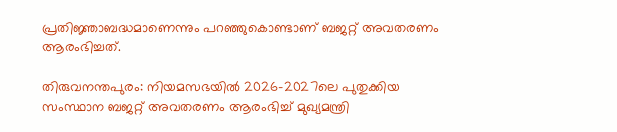പ്രതിജ്ഞാബദ്ധമാണെന്നും പറഞ്ഞുകൊണ്ടാണ് ബജറ്റ് അവതരണം ആരംഭിച്ചത്.

തിരുവനന്തപുരം: നിയമസഭയിൽ 2026-2027ലെ പുതുക്കിയ സംസ്ഥാന ബജറ്റ് അവതരണം ആരംഭിച്ച് മുഖ്യമന്ത്രി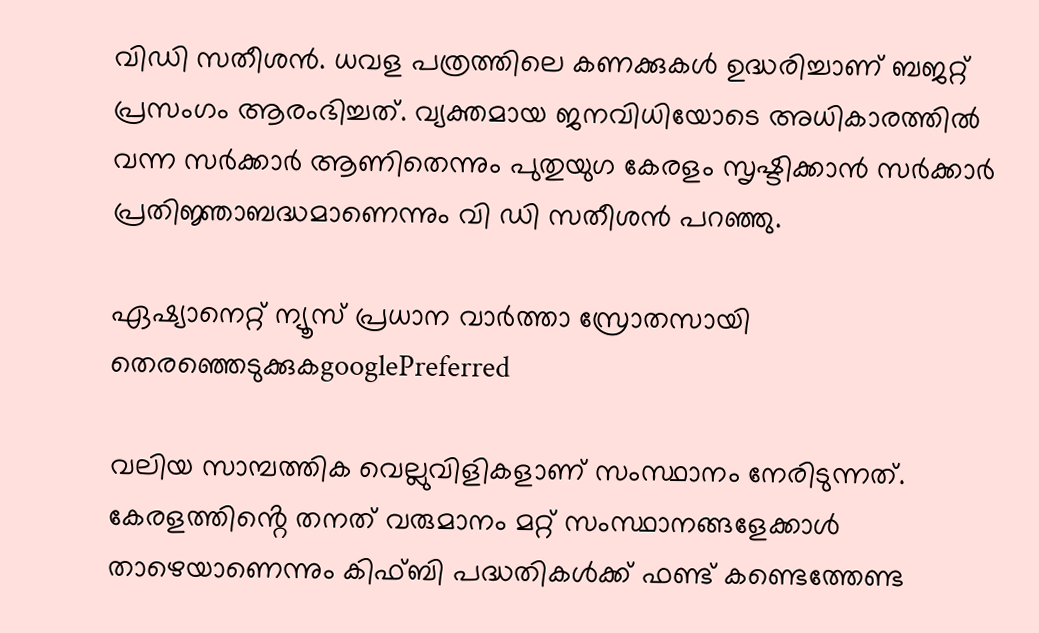വിഡി സതീശൻ. ധവള പത്രത്തിലെ കണക്കുകൾ ഉദ്ധരിച്ചാണ് ബജറ്റ് പ്രസംഗം ആരംഭിച്ചത്. വ്യക്തമായ ജനവിധിയോടെ അധികാരത്തിൽ വന്ന സർക്കാർ ആണിതെന്നും പുതുയുഗ കേരളം സൃഷ്ടിക്കാൻ സർക്കാർ പ്രതിജ്ഞാബദ്ധമാണെന്നും വി ഡി സതീശൻ പറഞ്ഞു.

ഏഷ്യാനെറ്റ് ന്യൂസ് പ്രധാന വാർത്താ സ്രോതസായി തെരഞ്ഞെടുക്കുകgooglePreferred

വലിയ സാമ്പത്തിക വെല്ലുവിളികളാണ് സംസ്ഥാനം നേരിടുന്നത്. കേരളത്തിൻ്റെ തനത് വരുമാനം മറ്റ് സംസ്ഥാനങ്ങളേക്കാൾ താഴെയാണെന്നും കിഫ്ബി പദ്ധതികൾക്ക് ഫണ്ട് കണ്ടെത്തേണ്ട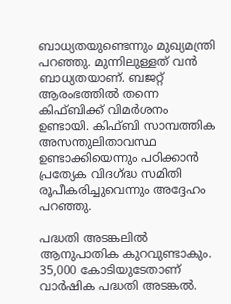ബാധ്യതയുണ്ടെന്നും മുഖ്യമന്ത്രി പറഞ്ഞു. മുന്നിലുള്ളത് വൻ ബാധ്യതയാണ്. ബജറ്റ് ആരംഭത്തിൽ തന്നെ കിഫ്ബിക്ക് വിമർശനം ഉണ്ടായി. കിഫ്ബി സാമ്പത്തിക അസന്തുലിതാവസ്ഥ ഉണ്ടാക്കിയെന്നും പഠിക്കാൻ പ്രത്യേക വിദഗ്ദ്ധ സമിതി രൂപീകരിച്ചുവെന്നും അദ്ദേഹം പറഞ്ഞു.

പദ്ധതി അടങ്കലിൽ ആനുപാതിക കുറവുണ്ടാകും. 35,000 കോടിയുടേതാണ് വാർഷിക പദ്ധതി അടങ്കൽ.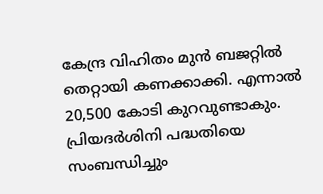കേന്ദ്ര വിഹിതം മുൻ ബജറ്റിൽ തെറ്റായി കണക്കാക്കി. എന്നാൽ 20,500 കോടി കുറവുണ്ടാകും. പ്രിയദർശിനി പദ്ധതിയെ സംബന്ധിച്ചും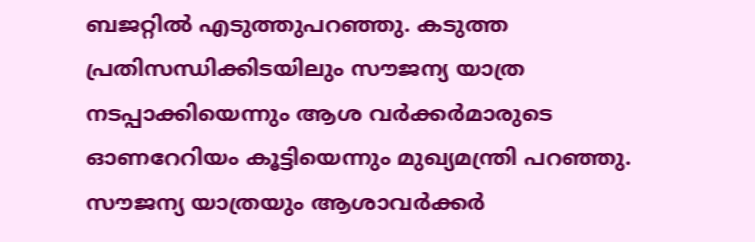ബജറ്റിൽ എടുത്തുപറഞ്ഞു. കടുത്ത പ്രതിസന്ധിക്കിടയിലും സൗജന്യ യാത്ര നടപ്പാക്കിയെന്നും ആശ വർക്കർമാരുടെ ഓണറേറിയം കൂട്ടിയെന്നും മുഖ്യമന്ത്രി പറഞ്ഞു. സൗജന്യ യാത്രയും ആശാവർക്കർ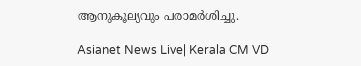ആനുകൂല്യവും പരാമർശിച്ചു.

Asianet News Live| Kerala CM VD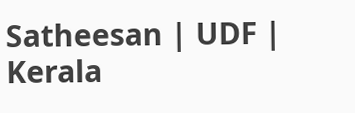Satheesan | UDF | Kerala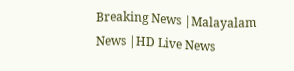Breaking News |Malayalam News |HD Live News